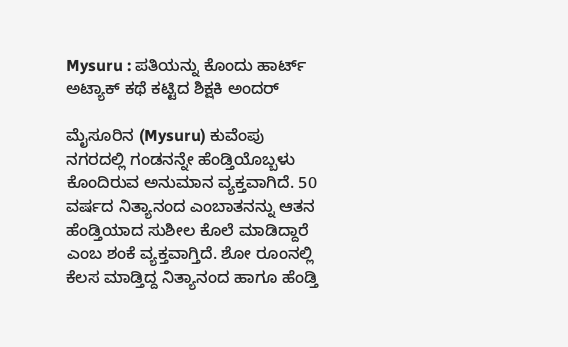Mysuru : ಪತಿಯನ್ನು ಕೊಂದು ಹಾರ್ಟ್ ಅಟ್ಯಾಕ್ ಕಥೆ ಕಟ್ಟಿದ ಶಿಕ್ಷಕಿ ಅಂದರ್

ಮೈಸೂರಿನ (Mysuru) ಕುವೆಂಪು ನಗರದಲ್ಲಿ ಗಂಡನನ್ನೇ ಹೆಂಡ್ತಿಯೊಬ್ಬಳು ಕೊಂದಿರುವ ಅನುಮಾನ ವ್ಯಕ್ತವಾಗಿದೆ. 50 ವರ್ಷದ ನಿತ್ಯಾನಂದ ಎಂಬಾತನನ್ನು ಆತನ ಹೆಂಡ್ತಿಯಾದ ಸುಶೀಲ ಕೊಲೆ ಮಾಡಿದ್ದಾರೆ ಎಂಬ ಶಂಕೆ ವ್ಯಕ್ತವಾಗ್ತಿದೆ. ಶೋ ರೂಂನಲ್ಲಿ ಕೆಲಸ ಮಾಡ್ತಿದ್ದ ನಿತ್ಯಾನಂದ ಹಾಗೂ ಹೆಂಡ್ತಿ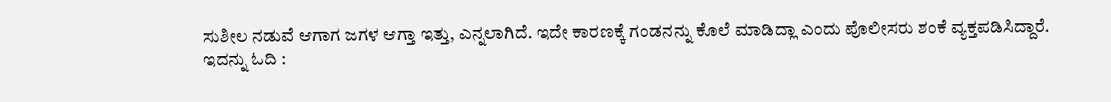ಸುಶೀಲ ನಡುವೆ ಆಗಾಗ ಜಗಳ ಆಗ್ತಾ ಇತ್ತು, ಎನ್ನಲಾಗಿದೆ. ಇದೇ ಕಾರಣಕ್ಕೆ ಗಂಡನನ್ನು ಕೊಲೆ ಮಾಡಿದ್ಲಾ ಎಂದು ಪೊಲೀಸರು ಶಂಕೆ ವ್ಯಕ್ತಪಡಿಸಿದ್ದಾರೆ.
ಇದನ್ನು ಓದಿ :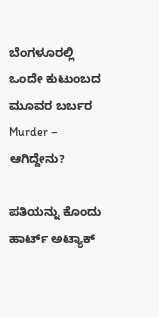ಬೆಂಗಳೂರಲ್ಲಿ ಒಂದೇ ಕುಟುಂಬದ ಮೂವರ ಬರ್ಬರ Murder – ಆಗಿದ್ದೇನು?

ಪತಿಯನ್ನು ಕೊಂದು ಹಾರ್ಟ್ ಅಟ್ಯಾಕ್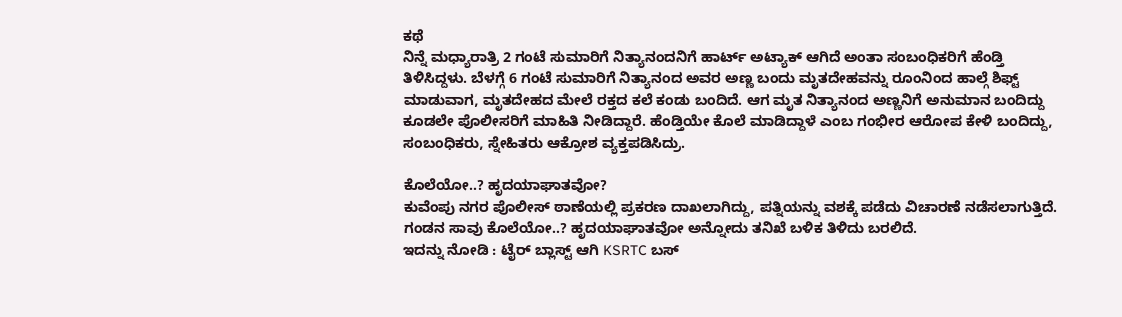ಕಥೆ
ನಿನ್ನೆ ಮಧ್ಯಾರಾತ್ರಿ 2 ಗಂಟೆ ಸುಮಾರಿಗೆ ನಿತ್ಯಾನಂದನಿಗೆ ಹಾರ್ಟ್ ಅಟ್ಯಾಕ್ ಆಗಿದೆ ಅಂತಾ ಸಂಬಂಧಿಕರಿಗೆ ಹೆಂಡ್ತಿ ತಿಳಿಸಿದ್ದಳು. ಬೆಳಗ್ಗೆ 6 ಗಂಟೆ ಸುಮಾರಿಗೆ ನಿತ್ಯಾನಂದ ಅವರ ಅಣ್ಣ ಬಂದು ಮೃತದೇಹವನ್ನು ರೂಂನಿಂದ ಹಾಲ್ಗೆ ಶಿಫ್ಟ್ ಮಾಡುವಾಗ, ಮೃತದೇಹದ ಮೇಲೆ ರಕ್ತದ ಕಲೆ ಕಂಡು ಬಂದಿದೆ. ಆಗ ಮೃತ ನಿತ್ಯಾನಂದ ಅಣ್ಣನಿಗೆ ಅನುಮಾನ ಬಂದಿದ್ದು ಕೂಡಲೇ ಪೊಲೀಸರಿಗೆ ಮಾಹಿತಿ ನೀಡಿದ್ದಾರೆ. ಹೆಂಡ್ತಿಯೇ ಕೊಲೆ ಮಾಡಿದ್ದಾಳೆ ಎಂಬ ಗಂಭೀರ ಆರೋಪ ಕೇಳಿ ಬಂದಿದ್ದು, ಸಂಬಂಧಿಕರು, ಸ್ನೇಹಿತರು ಆಕ್ರೋಶ ವ್ಯಕ್ತಪಡಿಸಿದ್ರು.

ಕೊಲೆಯೋ..? ಹೃದಯಾಘಾತವೋ?
ಕುವೆಂಪು ನಗರ ಪೊಲೀಸ್ ಠಾಣೆಯಲ್ಲಿ ಪ್ರಕರಣ ದಾಖಲಾಗಿದ್ದು, ಪತ್ನಿಯನ್ನು ವಶಕ್ಕೆ ಪಡೆದು ವಿಚಾರಣೆ ನಡೆಸಲಾಗುತ್ತಿದೆ. ಗಂಡನ ಸಾವು ಕೊಲೆಯೋ..? ಹೃದಯಾಘಾತವೋ ಅನ್ನೋದು ತನಿಖೆ ಬಳಿಕ ತಿಳಿದು ಬರಲಿದೆ.
ಇದನ್ನು ನೋಡಿ : ಟೈರ್ ಬ್ಲಾಸ್ಟ್ ಆಗಿ KSRTC ಬಸ್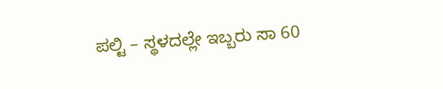ಪಲ್ಟಿ – ಸ್ಥಳದಲ್ಲೇ ಇಬ್ಬರು ಸಾ 60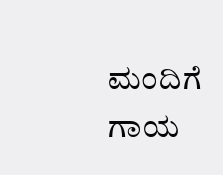ಮಂದಿಗೆ ಗಾಯ